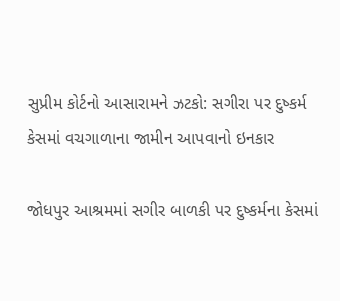સુપ્રીમ કોર્ટનો આસારામને ઝટકો: સગીરા પર દુષ્કર્મ કેસમાં વચગાળાના જામીન આપવાનો ઇનકાર

જોધપુર આશ્રમમાં સગીર બાળકી પર દુષ્કર્મના કેસમાં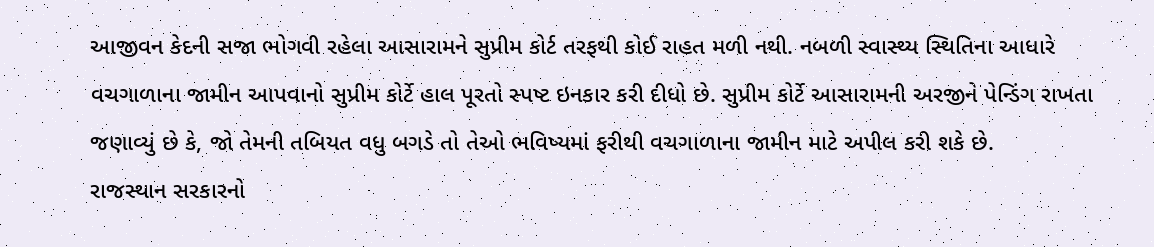આજીવન કેદની સજા ભોગવી રહેલા આસારામને સુપ્રીમ કોર્ટ તરફથી કોઈ રાહત મળી નથી. નબળી સ્વાસ્થ્ય સ્થિતિના આધારે વચગાળાના જામીન આપવાનો સુપ્રીમ કોર્ટે હાલ પૂરતો સ્પષ્ટ ઇનકાર કરી દીધો છે. સુપ્રીમ કોર્ટે આસારામની અરજીને પેન્ડિંગ રાખતા જણાવ્યું છે કે, જો તેમની તબિયત વધુ બગડે તો તેઓ ભવિષ્યમાં ફરીથી વચગાળાના જામીન માટે અપીલ કરી શકે છે.
રાજસ્થાન સરકારનો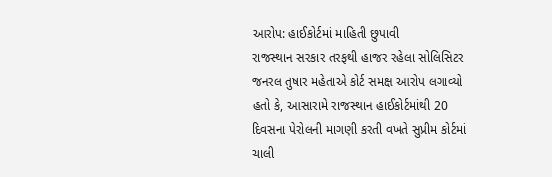આરોપ: હાઈકોર્ટમાં માહિતી છુપાવી
રાજસ્થાન સરકાર તરફથી હાજર રહેલા સોલિસિટર જનરલ તુષાર મહેતાએ કોર્ટ સમક્ષ આરોપ લગાવ્યો હતો કે, આસારામે રાજસ્થાન હાઈકોર્ટમાંથી 20 દિવસના પેરોલની માગણી કરતી વખતે સુપ્રીમ કોર્ટમાં ચાલી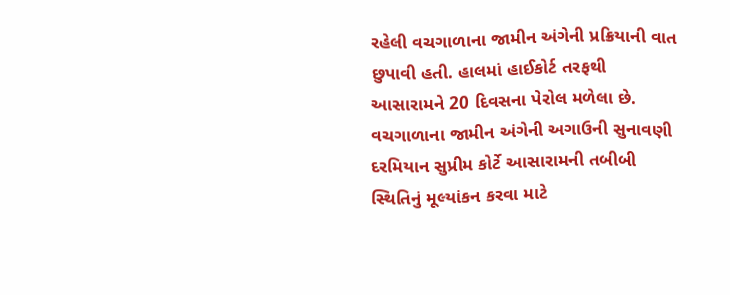રહેલી વચગાળાના જામીન અંગેની પ્રક્રિયાની વાત છુપાવી હતી. હાલમાં હાઈકોર્ટ તરફથી આસારામને 20 દિવસના પેરોલ મળેલા છે. વચગાળાના જામીન અંગેની અગાઉની સુનાવણી દરમિયાન સુપ્રીમ કોર્ટે આસારામની તબીબી સ્થિતિનું મૂલ્યાંકન કરવા માટે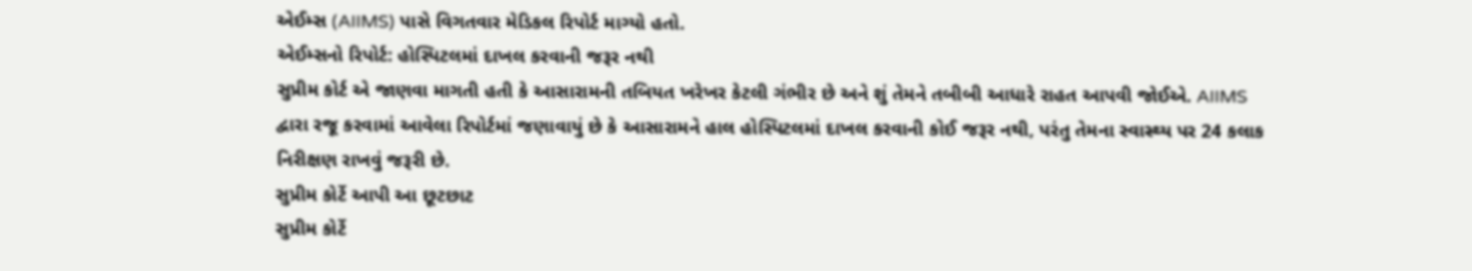એઈમ્સ (AIIMS) પાસે વિગતવાર મેડિકલ રિપોર્ટ માગ્યો હતો.
એઈમ્સનો રિપોર્ટ: હોસ્પિટલમાં દાખલ કરવાની જરૂર નથી
સુપ્રીમ કોર્ટ એ જાણવા માગતી હતી કે આસારામની તબિયત ખરેખર કેટલી ગંભીર છે અને શું તેમને તબીબી આધારે રાહત આપવી જોઈએ. AIIMS દ્વારા રજૂ કરવામાં આવેલા રિપોર્ટમાં જણાવાયું છે કે આસારામને હાલ હોસ્પિટલમાં દાખલ કરવાની કોઈ જરૂર નથી, પરંતુ તેમના સ્વાસ્થ્ય પર 24 કલાક નિરીક્ષણ રાખવું જરૂરી છે.
સુપ્રીમ કોર્ટે આપી આ છૂટછાટ
સુપ્રીમ કોર્ટે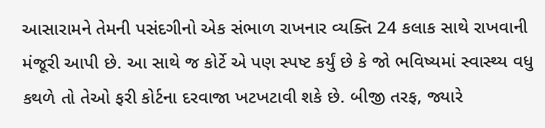આસારામને તેમની પસંદગીનો એક સંભાળ રાખનાર વ્યક્તિ 24 કલાક સાથે રાખવાની મંજૂરી આપી છે. આ સાથે જ કોર્ટે એ પણ સ્પષ્ટ કર્યું છે કે જો ભવિષ્યમાં સ્વાસ્થ્ય વધુ કથળે તો તેઓ ફરી કોર્ટના દરવાજા ખટખટાવી શકે છે. બીજી તરફ, જ્યારે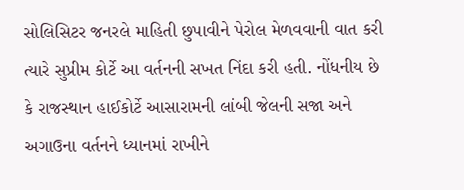સોલિસિટર જનરલે માહિતી છુપાવીને પેરોલ મેળવવાની વાત કરી ત્યારે સુપ્રીમ કોર્ટે આ વર્તનની સખત નિંદા કરી હતી. નોંધનીય છે કે રાજસ્થાન હાઈકોર્ટે આસારામની લાંબી જેલની સજા અને અગાઉના વર્તનને ધ્યાનમાં રાખીને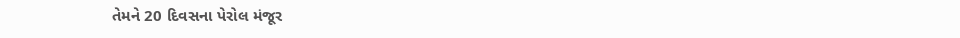તેમને 20 દિવસના પેરોલ મંજૂર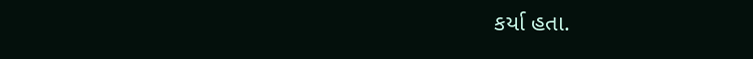કર્યા હતા.